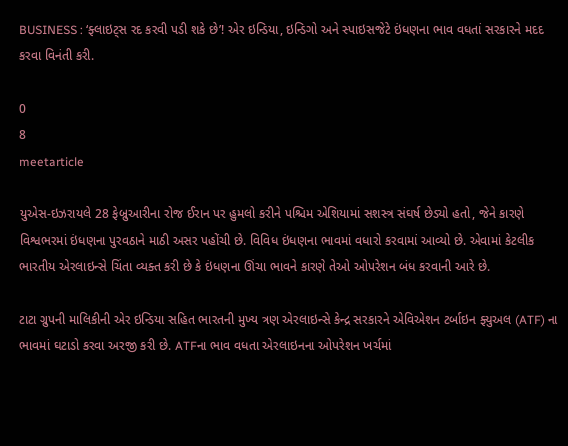BUSINESS : ‘ફ્લાઇટ્સ રદ કરવી પડી શકે છે’! એર ઇન્ડિયા, ઇન્ડિગો અને સ્પાઇસજેટે ઇંધણના ભાવ વધતાં સરકારને મદદ કરવા વિનંતી કરી.

0
8
meetarticle

યુએસ-ઇઝરાયલે 28 ફેબ્રુઆરીના રોજ ઈરાન પર હુમલો કરીને પશ્ચિમ એશિયામાં સશસ્ત્ર સંઘર્ષ છેડ્યો હતો, જેને કારણે વિશ્વભરમાં ઇંધણના પુરવઠાને માઠી અસર પહોંચી છે. વિવિધ ઇંધણના ભાવમાં વધારો કરવામાં આવ્યો છે. એવામાં કેટલીક ભારતીય એરલાઇન્સે ચિંતા વ્યક્ત કરી છે કે ઇંધણના ઊંચા ભાવને કારણે તેઓ ઓપરેશન બંધ કરવાની આરે છે.

ટાટા ગ્રુપની માલિકીની એર ઇન્ડિયા સહિત ભારતની મુખ્ય ત્રણ એરલાઇન્સે કેન્દ્ર સરકારને એવિએશન ટર્બાઇન ફ્યુઅલ (ATF) ના ભાવમાં ઘટાડો કરવા અરજી કરી છે. ATFના ભાવ વધતા એરલાઇનના ઓપરેશન ખર્ચમાં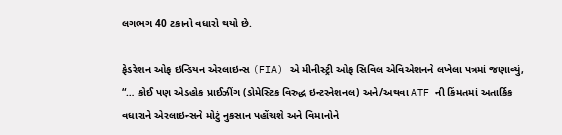લગભગ 40 ટકાનો વધારો થયો છે.

ફેડરેશન ઓફ ઇન્ડિયન એરલાઇન્સ (FIA) એ મીનીસ્ટ્રી ઓફ સિવિલ એવિએશનને લખેલા પત્રમાં જણાવ્યું, “… કોઈ પણ એડહોક પ્રાઈઝીંગ (ડોમેસ્ટિક વિરુદ્ધ ઇન્ટરનેશનલ) અને/અથવા ATF ની કિંમતમાં અતાર્કિક વધારાને એરલાઇન્સને મોટું નુકસાન પહોંચશે અને વિમાનોને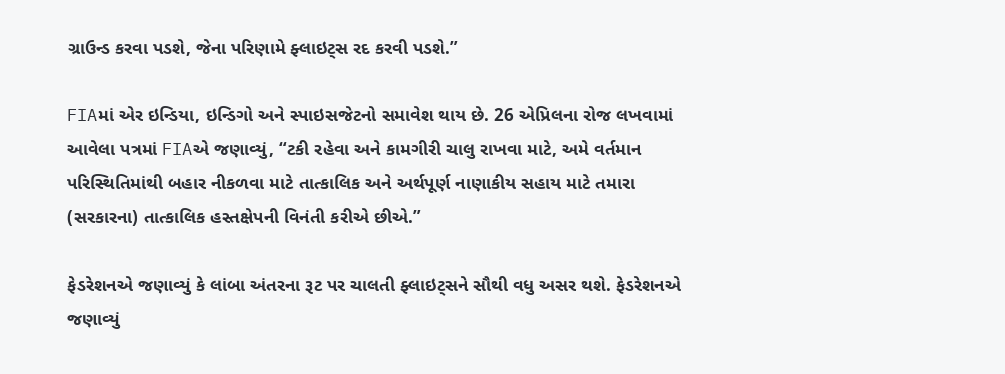ગ્રાઉન્ડ કરવા પડશે, જેના પરિણામે ફ્લાઇટ્સ રદ કરવી પડશે.”

FIAમાં એર ઇન્ડિયા, ઇન્ડિગો અને સ્પાઇસજેટનો સમાવેશ થાય છે. 26 એપ્રિલના રોજ લખવામાં આવેલા પત્રમાં FIAએ જણાવ્યું, “ટકી રહેવા અને કામગીરી ચાલુ રાખવા માટે, અમે વર્તમાન પરિસ્થિતિમાંથી બહાર નીકળવા માટે તાત્કાલિક અને અર્થપૂર્ણ નાણાકીય સહાય માટે તમારા (સરકારના) તાત્કાલિક હસ્તક્ષેપની વિનંતી કરીએ છીએ.”

ફેડરેશનએ જણાવ્યું કે લાંબા અંતરના રૂટ પર ચાલતી ફ્લાઇટ્સને સૌથી વધુ અસર થશે. ફેડરેશનએ જણાવ્યું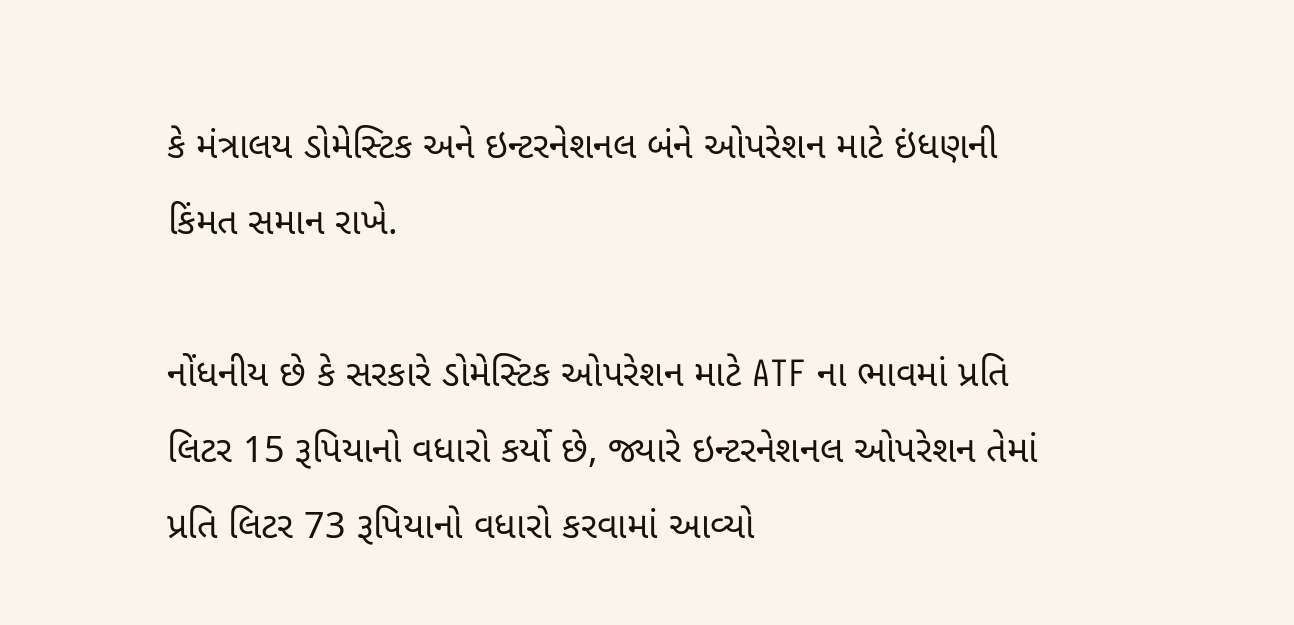કે મંત્રાલય ડોમેસ્ટિક અને ઇન્ટરનેશનલ બંને ઓપરેશન માટે ઇંધણની કિંમત સમાન રાખે.

નોંધનીય છે કે સરકારે ડોમેસ્ટિક ઓપરેશન માટે ATF ના ભાવમાં પ્રતિ લિટર 15 રૂપિયાનો વધારો કર્યો છે, જ્યારે ઇન્ટરનેશનલ ઓપરેશન તેમાં પ્રતિ લિટર 73 રૂપિયાનો વધારો કરવામાં આવ્યો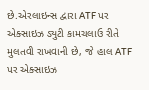છે.એરલાઇન્સ દ્વારા ATF પર એક્સાઇઝ ડ્યુટી કામચલાઉ રીતે મુલતવી રાખવાની છે, જે હાલ ATF પર એક્સાઇઝ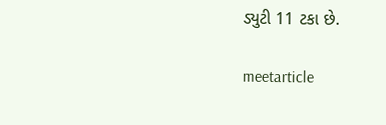ડ્યુટી 11 ટકા છે.

meetarticle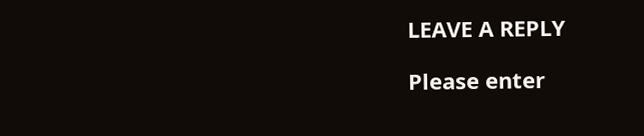LEAVE A REPLY

Please enter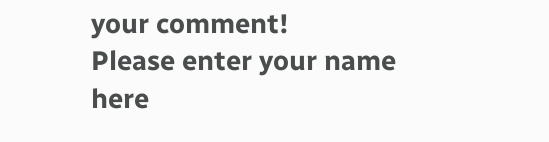your comment!
Please enter your name here